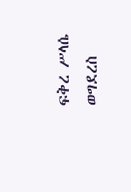ፍቅረ ሥላሴ ወግደረስ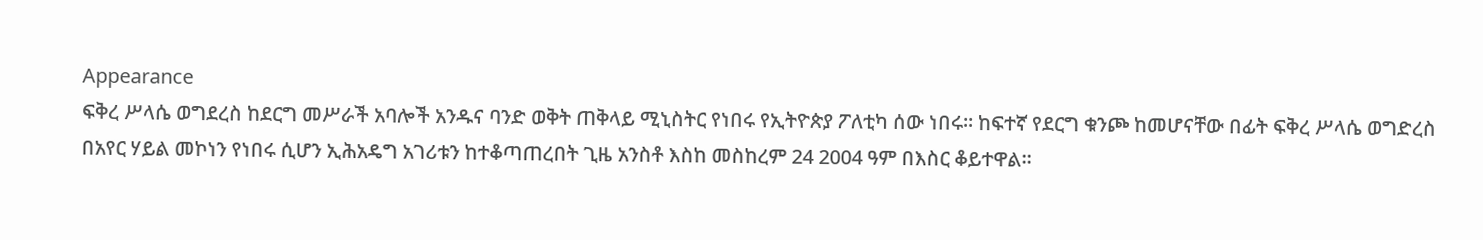Appearance
ፍቅረ ሥላሴ ወግደረስ ከደርግ መሥራች አባሎች አንዱና ባንድ ወቅት ጠቅላይ ሚኒስትር የነበሩ የኢትዮጵያ ፖለቲካ ሰው ነበሩ። ከፍተኛ የደርግ ቁንጮ ከመሆናቸው በፊት ፍቅረ ሥላሴ ወግድረስ በአየር ሃይል መኮነን የነበሩ ሲሆን ኢሕአዴግ አገሪቱን ከተቆጣጠረበት ጊዜ አንስቶ እስከ መስከረም 24 2004 ዓም በእስር ቆይተዋል።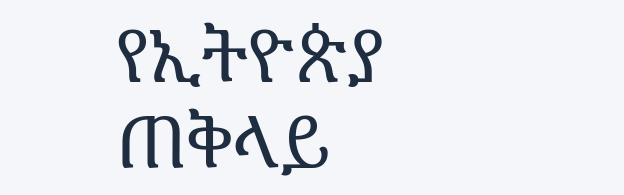የኢትዮጵያ ጠቅላይ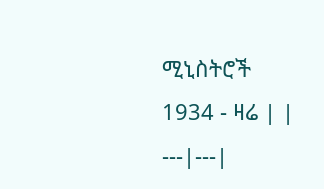ሚኒስትሮች 1934 - ዛሬ | |
---|---|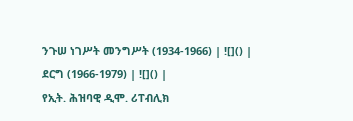ንጉሠ ነገሥት መንግሥት (1934-1966) | ![]() |
ደርግ (1966-1979) | ![]() |
የኢት. ሕዝባዊ ዲሞ. ሪፐብሊክ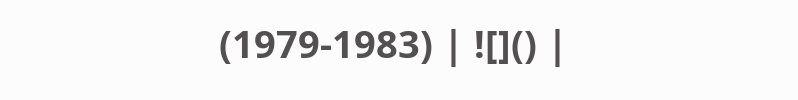(1979-1983) | ![]() |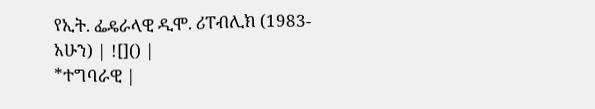የኢት. ፌዴራላዊ ዲሞ. ሪፐብሊክ (1983-አሁን) | ![]() |
*ተግባራዊ |